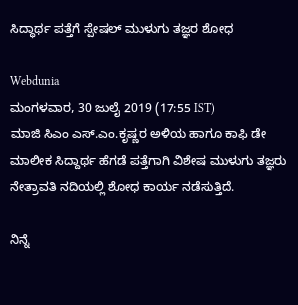ಸಿದ್ಧಾರ್ಥ ಪತ್ತೆಗೆ ಸ್ಪೇಷಲ್ ಮುಳುಗು ತಜ್ಞರ ಶೋಧ

Webdunia
ಮಂಗಳವಾರ, 30 ಜುಲೈ 2019 (17:55 IST)
ಮಾಜಿ ಸಿಎಂ ಎಸ್.ಎಂ.ಕೃಷ್ಣರ ಅಳಿಯ ಹಾಗೂ ಕಾಫಿ ಡೇ ಮಾಲೀಕ ಸಿದ್ದಾರ್ಥ ಹೆಗಡೆ ಪತ್ತೆಗಾಗಿ ವಿಶೇಷ ಮುಳುಗು ತಜ್ಞರು ನೇತ್ರಾವತಿ ನದಿಯಲ್ಲಿ ಶೋಧ ಕಾರ್ಯ ನಡೆಸುತ್ತಿದೆ.

ನಿನ್ನೆ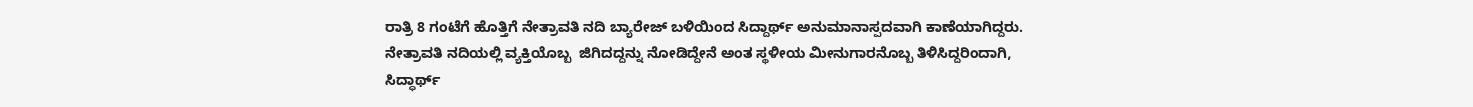ರಾತ್ರಿ 8 ಗಂಟೆಗೆ ಹೊತ್ತಿಗೆ ನೇತ್ರಾವತಿ ನದಿ ಬ್ಯಾರೇಜ್ ಬಳಿಯಿಂದ ಸಿದ್ದಾರ್ಥ್ ಅನುಮಾನಾಸ್ಪದವಾಗಿ ಕಾಣೆಯಾಗಿದ್ದರು. ನೇತ್ರಾವತಿ ನದಿಯಲ್ಲಿ ವ್ಯಕ್ತಿಯೊಬ್ಬ  ಜಿಗಿದದ್ದನ್ನು ನೋಡಿದ್ದೇನೆ ಅಂತ ಸ್ಥಳೀಯ ಮೀನುಗಾರನೊಬ್ಬ ತಿಳಿಸಿದ್ದರಿಂದಾಗಿ, ಸಿದ್ಧಾರ್ಥ್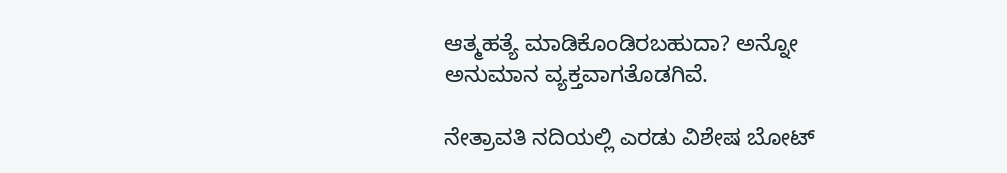ಆತ್ಮಹತ್ಯೆ ಮಾಡಿಕೊಂಡಿರಬಹುದಾ? ಅನ್ನೋ ಅನುಮಾನ ವ್ಯಕ್ತವಾಗತೊಡಗಿವೆ.

ನೇತ್ರಾವತಿ ನದಿಯಲ್ಲಿ ಎರಡು ವಿಶೇಷ ಬೋಟ್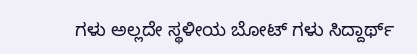ಗಳು ಅಲ್ಲದೇ ಸ್ಥಳೀಯ ಬೋಟ್ ಗಳು ಸಿದ್ದಾರ್ಥ್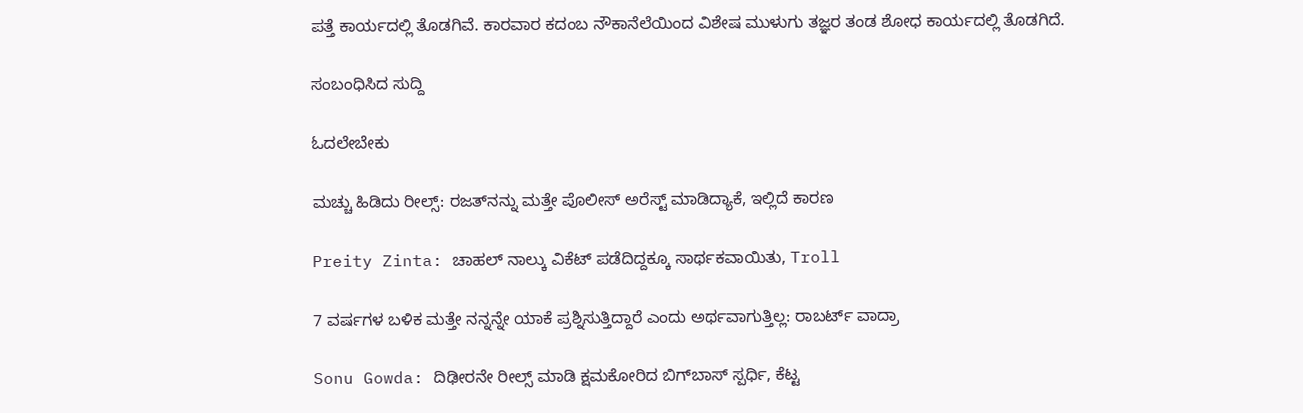ಪತ್ತೆ ಕಾರ್ಯದಲ್ಲಿ ತೊಡಗಿವೆ. ಕಾರವಾರ ಕದಂಬ ನೌಕಾನೆಲೆಯಿಂದ ವಿಶೇಷ ಮುಳುಗು ತಜ್ಞರ ತಂಡ ಶೋಧ ಕಾರ್ಯದಲ್ಲಿ ತೊಡಗಿದೆ.

ಸಂಬಂಧಿಸಿದ ಸುದ್ದಿ

ಓದಲೇಬೇಕು

ಮಚ್ಚು ಹಿಡಿದು ರೀಲ್ಸ್‌: ರಜತ್‌ನನ್ನು ಮತ್ತೇ ಪೊಲೀಸ್ ಅರೆಸ್ಟ್ ಮಾಡಿದ್ಯಾಕೆ, ಇಲ್ಲಿದೆ ಕಾರಣ

Preity Zinta: ಚಾಹಲ್ ನಾಲ್ಕು ವಿಕೆಟ್ ಪಡೆದಿದ್ದಕ್ಕೂ ಸಾರ್ಥಕವಾಯಿತು, Troll

7 ವರ್ಷಗಳ ಬಳಿಕ ಮತ್ತೇ ನನ್ನನ್ನೇ ಯಾಕೆ ಪ್ರಶ್ನಿಸುತ್ತಿದ್ದಾರೆ ಎಂದು ಅರ್ಥವಾಗುತ್ತಿಲ್ಲ: ರಾಬರ್ಟ್‌ ವಾದ್ರಾ

Sonu Gowda: ದಿಢೀರನೇ ರೀಲ್ಸ್ ಮಾಡಿ ಕ್ಷಮಕೋರಿದ ಬಿಗ್‌ಬಾಸ್‌ ಸ್ಪರ್ಧಿ, ಕೆಟ್ಟ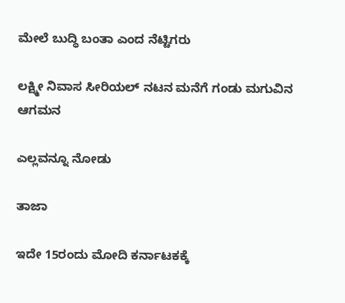ಮೇಲೆ ಬುದ್ಧಿ ಬಂತಾ ಎಂದ ನೆಟ್ಟಿಗರು

ಲಕ್ಷ್ಮೀ ನಿವಾಸ ಸೀರಿಯಲ್ ನಟನ ಮನೆಗೆ ಗಂಡು ಮಗುವಿನ ಆಗಮನ

ಎಲ್ಲವನ್ನೂ ನೋಡು

ತಾಜಾ

ಇದೇ 15ರಂದು ಮೋದಿ ಕರ್ನಾಟಕಕ್ಕೆ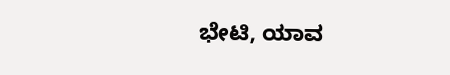ಭೇಟಿ, ಯಾವ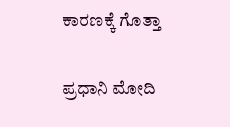ಕಾರಣಕ್ಕೆ ಗೊತ್ತಾ

ಪ್ರಧಾನಿ ಮೋದಿ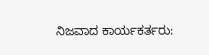ನಿಜವಾದ ಕಾರ್ಯಕರ್ತರು: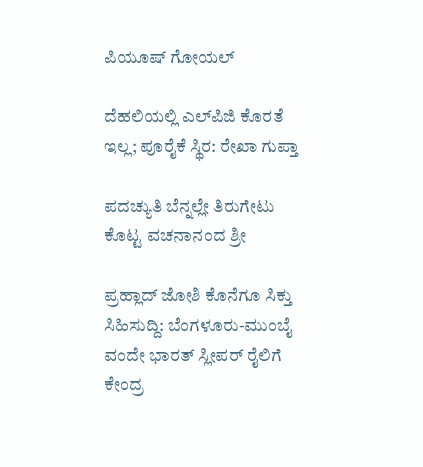ಪಿಯೂಷ್ ಗೋಯಲ್

ದೆಹಲಿಯಲ್ಲಿ ಎಲ್‌ಪಿಜಿ ಕೊರತೆ ಇಲ್ಲ; ಪೂರೈಕೆ ಸ್ಥಿರ: ರೇಖಾ ಗುಪ್ತಾ

ಪದಚ್ಯುತಿ ಬೆನ್ನಲ್ಲೇ ತಿರುಗೇಟು ಕೊಟ್ಟ ವಚನಾನಂದ ಶ್ರೀ

ಪ್ರಹ್ಲಾದ್ ಜೋಶಿ ಕೊನೆಗೂ ಸಿಕ್ತು ಸಿಹಿಸುದ್ದಿ: ಬೆಂಗಳೂರು-ಮುಂಬೈ ವಂದೇ ಭಾರತ್ ಸ್ಲೀಪರ್ ರೈಲಿಗೆ ಕೇಂದ್ರ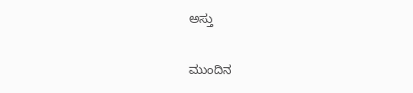ಅಸ್ತು

ಮುಂದಿನ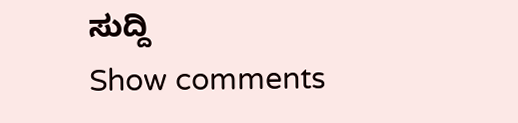ಸುದ್ದಿ
Show comments